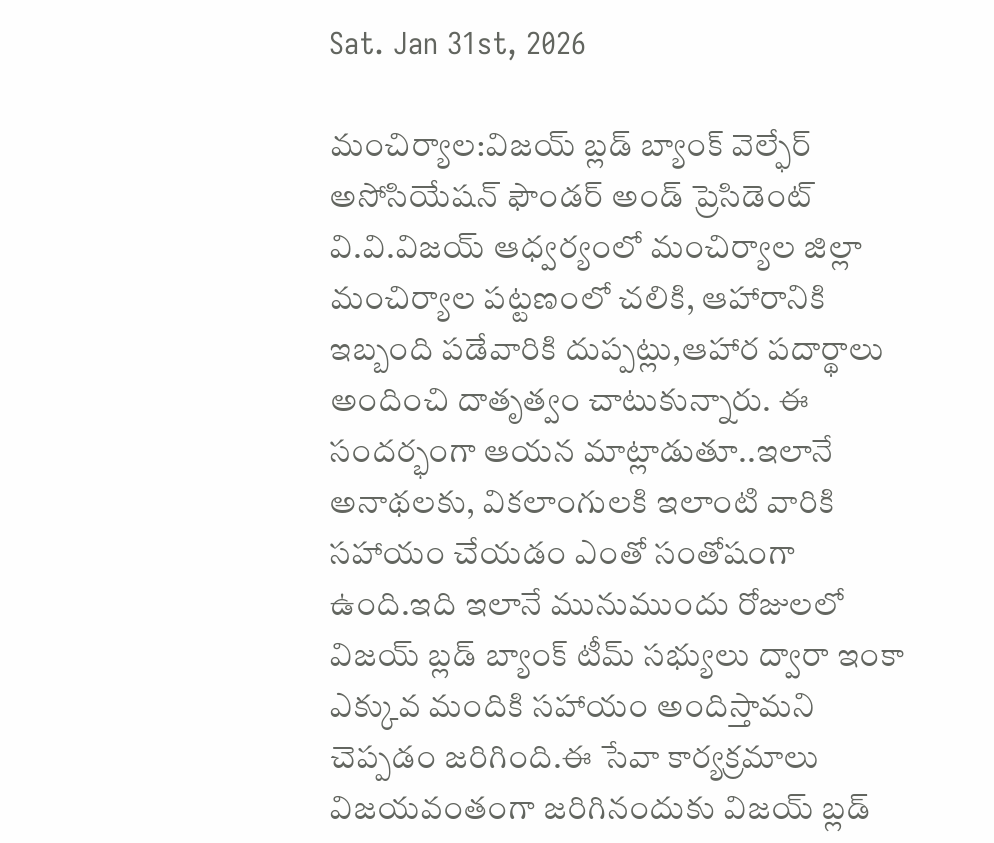Sat. Jan 31st, 2026

మంచిర్యాల:విజయ్ బ్లడ్ బ్యాంక్ వెల్ఫేర్ అసోసియేషన్ ఫౌండర్ అండ్ ప్రెసిడెంట్ వి.వి.విజయ్ ఆధ్వర్యంలో మంచిర్యాల జిల్లా మంచిర్యాల పట్టణంలో చలికి, ఆహారానికి ఇబ్బంది పడేవారికి దుప్పట్లు,ఆహార పదార్థాలు అందించి దాతృత్వం చాటుకున్నారు. ఈ సందర్భంగా ఆయన మాట్లాడుతూ..ఇలానే అనాథలకు, వికలాంగులకి ఇలాంటి వారికి సహాయం చేయడం ఎంతో సంతోషంగా ఉంది.ఇది ఇలానే మునుముందు రోజులలో విజయ్ బ్లడ్ బ్యాంక్ టీమ్ సభ్యులు ద్వారా ఇంకా ఎక్కువ మందికి సహాయం అందిస్తామని చెప్పడం జరిగింది.ఈ సేవా కార్యక్రమాలు విజయవంతంగా జరిగినందుకు విజయ్ బ్లడ్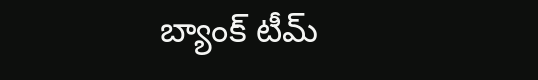బ్యాంక్ టీమ్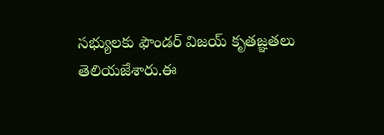సభ్యులకు ఫౌండర్ విజయ్ కృతజ్ఞతలు తెలియజేశారు.ఈ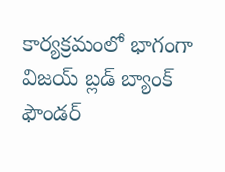కార్యక్రమంలో భాగంగా విజయ్ బ్లడ్ బ్యాంక్ ఫౌండర్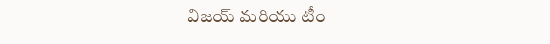విజయ్ మరియు టీం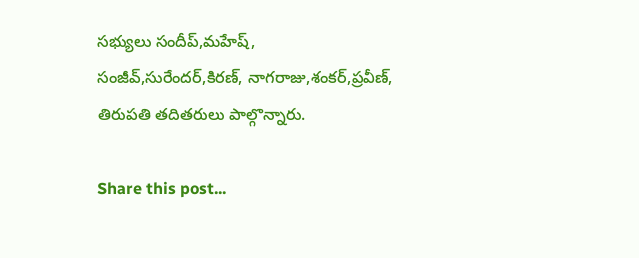సభ్యులు సందీప్,మహేష్, సంజీవ్,సురేందర్,కిరణ్, నాగరాజు,శంకర్,ప్రవీణ్, తిరుపతి తదితరులు పాల్గొన్నారు.

Share this post...